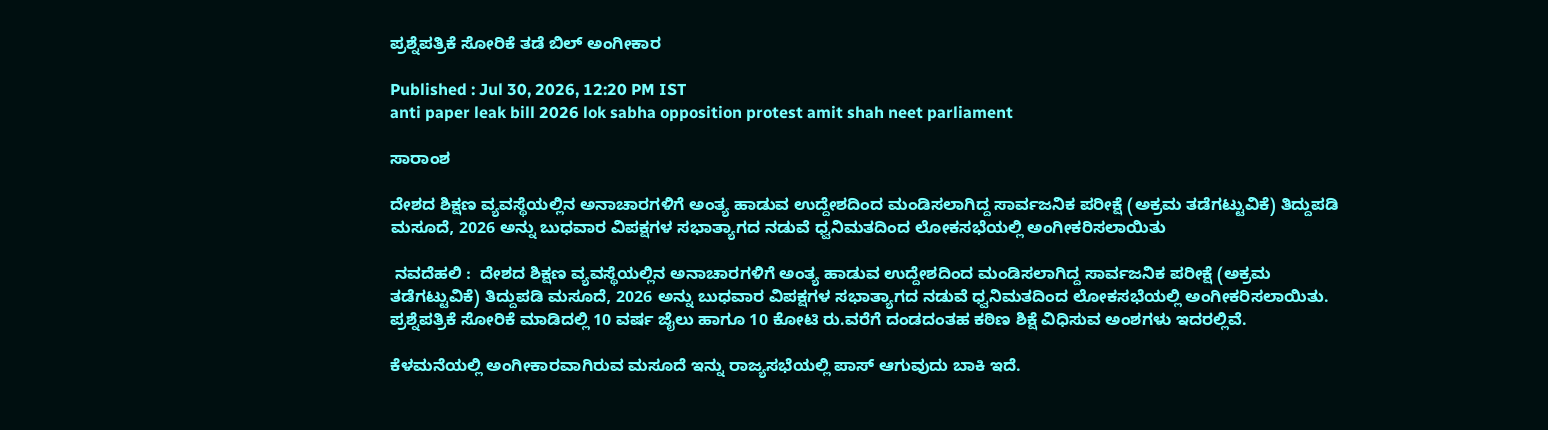ಪ್ರಶ್ನೆಪತ್ರಿಕೆ ಸೋರಿಕೆ ತಡೆ ಬಿಲ್‌ ಅಂಗೀಕಾರ

Published : Jul 30, 2026, 12:20 PM IST
anti paper leak bill 2026 lok sabha opposition protest amit shah neet parliament

ಸಾರಾಂಶ

ದೇಶದ ಶಿಕ್ಷಣ ವ್ಯವಸ್ಥೆಯಲ್ಲಿನ ಅನಾಚಾರಗಳಿಗೆ ಅಂತ್ಯ ಹಾಡುವ ಉದ್ದೇಶದಿಂದ ಮಂಡಿಸಲಾಗಿದ್ದ ಸಾರ್ವಜನಿಕ ಪರೀಕ್ಷೆ (ಅಕ್ರಮ ತಡೆಗಟ್ಟುವಿಕೆ) ತಿದ್ದುಪಡಿ ಮಸೂದೆ, 2026 ಅನ್ನು ಬುಧವಾರ ವಿಪಕ್ಷಗಳ ಸಭಾತ್ಯಾಗದ ನಡುವೆ ಧ್ವನಿಮತದಿಂದ ಲೋಕಸಭೆಯಲ್ಲಿ ಅಂಗೀಕರಿಸಲಾಯಿತು

 ನವದೆಹಲಿ :  ದೇಶದ ಶಿಕ್ಷಣ ವ್ಯವಸ್ಥೆಯಲ್ಲಿನ ಅನಾಚಾರಗಳಿಗೆ ಅಂತ್ಯ ಹಾಡುವ ಉದ್ದೇಶದಿಂದ ಮಂಡಿಸಲಾಗಿದ್ದ ಸಾರ್ವಜನಿಕ ಪರೀಕ್ಷೆ (ಅಕ್ರಮ ತಡೆಗಟ್ಟುವಿಕೆ) ತಿದ್ದುಪಡಿ ಮಸೂದೆ, 2026 ಅನ್ನು ಬುಧವಾರ ವಿಪಕ್ಷಗಳ ಸಭಾತ್ಯಾಗದ ನಡುವೆ ಧ್ವನಿಮತದಿಂದ ಲೋಕಸಭೆಯಲ್ಲಿ ಅಂಗೀಕರಿಸಲಾಯಿತು. ಪ್ರಶ್ನೆಪತ್ರಿಕೆ ಸೋರಿಕೆ ಮಾಡಿದಲ್ಲಿ 10 ವರ್ಷ ಜೈಲು ಹಾಗೂ 10 ಕೋಟಿ ರು.ವರೆಗೆ ದಂಡದಂತಹ ಕಠಿಣ ಶಿಕ್ಷೆ ವಿಧಿಸುವ ಅಂಶಗಳು ಇದರಲ್ಲಿವೆ.

ಕೆಳಮನೆಯಲ್ಲಿ ಅಂಗೀಕಾರವಾಗಿರುವ ಮಸೂದೆ ಇನ್ನು ರಾಜ್ಯಸಭೆಯಲ್ಲಿ ಪಾಸ್‌ ಆಗುವುದು ಬಾಕಿ ಇದೆ.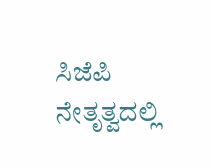ಸಿಜೆಪಿ ನೇತೃತ್ವದಲ್ಲಿ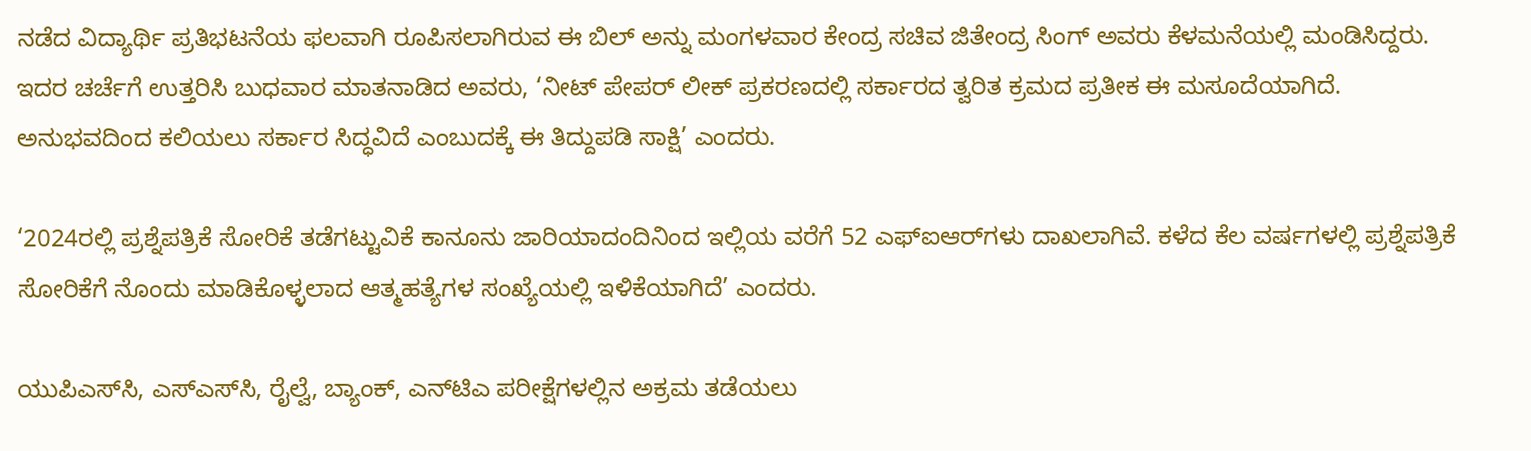ನಡೆದ ವಿದ್ಯಾರ್ಥಿ ಪ್ರತಿಭಟನೆಯ ಫಲವಾಗಿ ರೂಪಿಸಲಾಗಿರುವ ಈ ಬಿಲ್‌ ಅನ್ನು ಮಂಗಳವಾರ ಕೇಂದ್ರ ಸಚಿವ ಜಿತೇಂದ್ರ ಸಿಂಗ್‌ ಅವರು ಕೆಳಮನೆಯಲ್ಲಿ ಮಂಡಿಸಿದ್ದರು. ಇದರ ಚರ್ಚೆಗೆ ಉತ್ತರಿಸಿ ಬುಧವಾರ ಮಾತನಾಡಿದ ಅವರು, ‘ನೀಟ್‌ ಪೇಪರ್‌ ಲೀಕ್‌ ಪ್ರಕರಣದಲ್ಲಿ ಸರ್ಕಾರದ ತ್ವರಿತ ಕ್ರಮದ ಪ್ರತೀಕ ಈ ಮಸೂದೆಯಾಗಿದೆ. ಅನುಭವದಿಂದ ಕಲಿಯಲು ಸರ್ಕಾರ ಸಿದ್ಧವಿದೆ ಎಂಬುದಕ್ಕೆ ಈ ತಿದ್ದುಪಡಿ ಸಾಕ್ಷಿ’ ಎಂದರು.

‘2024ರಲ್ಲಿ ಪ್ರಶ್ನೆಪತ್ರಿಕೆ ಸೋರಿಕೆ ತಡೆಗಟ್ಟುವಿಕೆ ಕಾನೂನು ಜಾರಿಯಾದಂದಿನಿಂದ ಇಲ್ಲಿಯ ವರೆಗೆ 52 ಎಫ್‌ಐಆರ್‌ಗಳು ದಾಖಲಾಗಿವೆ. ಕಳೆದ ಕೆಲ ವರ್ಷಗಳಲ್ಲಿ ಪ್ರಶ್ನೆಪತ್ರಿಕೆ ಸೋರಿಕೆಗೆ ನೊಂದು ಮಾಡಿಕೊಳ್ಳಲಾದ ಆತ್ಮಹತ್ಯೆಗಳ ಸಂಖ್ಯೆಯಲ್ಲಿ ಇಳಿಕೆಯಾಗಿದೆ’ ಎಂದರು.

ಯುಪಿಎಸ್‌ಸಿ, ಎಸ್‌ಎಸ್‌ಸಿ, ರೈಲ್ವೆ, ಬ್ಯಾಂಕ್‌, ಎನ್‌ಟಿಎ ಪರೀಕ್ಷೆಗಳಲ್ಲಿನ ಅಕ್ರಮ ತಡೆಯಲು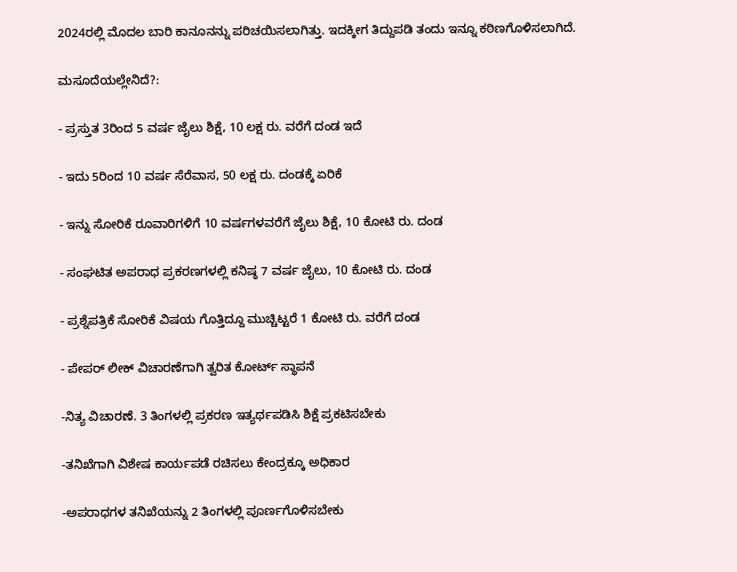2024ರಲ್ಲಿ ಮೊದಲ ಬಾರಿ ಕಾನೂನನ್ನು ಪರಿಚಯಿಸಲಾಗಿತ್ತು. ಇದಕ್ಕೀಗ ತಿದ್ದುಪಡಿ ತಂದು ಇನ್ನೂ ಕಠಿಣಗೊಳಿಸಲಾಗಿದೆ.

ಮಸೂದೆಯಲ್ಲೇನಿದೆ?:

- ಪ್ರಸ್ತುತ 3ರಿಂದ 5 ವರ್ಷ ಜೈಲು ಶಿಕ್ಷೆ, 10 ಲಕ್ಷ ರು. ವರೆಗೆ ದಂಡ ಇದೆ

- ಇದು 5ರಿಂದ 10 ವರ್ಷ ಸೆರೆವಾಸ, 50 ಲಕ್ಷ ರು. ದಂಡಕ್ಕೆ ಏರಿಕೆ

- ಇನ್ನು ಸೋರಿಕೆ ರೂವಾರಿಗಳಿಗೆ 10 ವರ್ಷಗಳವರೆಗೆ ಜೈಲು ಶಿಕ್ಷೆ, 10 ಕೋಟಿ ರು. ದಂಡ

- ಸಂಘಟಿತ ಅಪರಾಧ ಪ್ರಕರಣಗಳಲ್ಲಿ ಕನಿಷ್ಠ 7 ವರ್ಷ ಜೈಲು, 10 ಕೋಟಿ ರು. ದಂಡ

- ಪ್ರಶ್ನೆಪತ್ರಿಕೆ ಸೋರಿಕೆ ವಿಷಯ ಗೊತ್ತಿದ್ದೂ ಮುಚ್ಚಿಟ್ಟರೆ 1 ಕೋಟಿ ರು. ವರೆಗೆ ದಂಡ

- ಪೇಪರ್‌ ಲೀಕ್‌ ವಿಚಾರಣೆಗಾಗಿ ತ್ವರಿತ ಕೋರ್ಟ್‌ ಸ್ಥಾಪನೆ

-ನಿತ್ಯ ವಿಚಾರಣೆ. 3 ತಿಂಗಳಲ್ಲಿ ಪ್ರಕರಣ ಇತ್ಯರ್ಥಪಡಿಸಿ ಶಿಕ್ಷೆ ಪ್ರಕಟಿಸಬೇಕು

-ತನಿಖೆಗಾಗಿ ವಿಶೇಷ ಕಾರ್ಯಪಡೆ ರಚಿಸಲು ಕೇಂದ್ರಕ್ಕೂ ಅಧಿಕಾರ

-ಅಪರಾಧಗಳ ತನಿಖೆಯನ್ನು 2 ತಿಂಗಳಲ್ಲಿ ಪೂರ್ಣಗೊಳಿಸಬೇಕು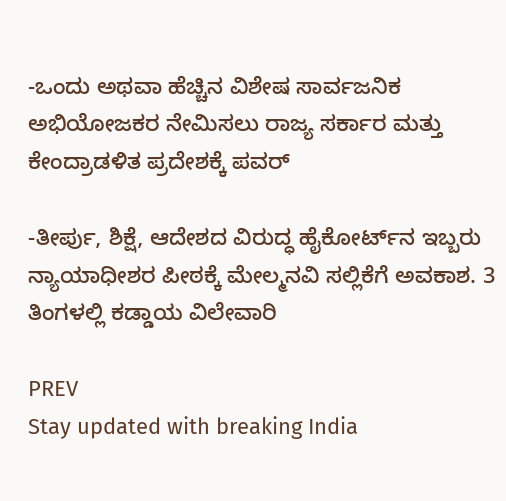-ಒಂದು ಅಥವಾ ಹೆಚ್ಚಿನ ವಿಶೇಷ ಸಾರ್ವಜನಿಕ ಅಭಿಯೋಜಕರ ನೇಮಿಸಲು ರಾಜ್ಯ ಸರ್ಕಾರ ಮತ್ತು ಕೇಂದ್ರಾಡಳಿತ ಪ್ರದೇಶಕ್ಕೆ ಪವರ್‌

-ತೀರ್ಪು, ಶಿಕ್ಷೆ, ಆದೇಶದ ವಿರುದ್ಧ ಹೈಕೋರ್ಟ್‌ನ ಇಬ್ಬರು ನ್ಯಾಯಾಧೀಶರ ಪೀಠಕ್ಕೆ ಮೇಲ್ಮನವಿ ಸಲ್ಲಿಕೆಗೆ ಅವಕಾಶ. 3 ತಿಂಗಳಲ್ಲಿ ಕಡ್ಡಾಯ ವಿಲೇವಾರಿ

PREV
Stay updated with breaking India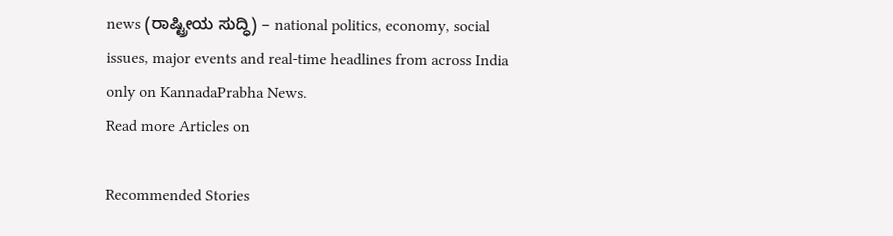news (ರಾಷ್ಟ್ರೀಯ ಸುದ್ಧಿ) – national politics, economy, social issues, major events and real‑time headlines from across India only on KannadaPrabha News.
Read more Articles on

Recommended Stories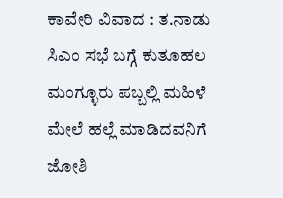ಕಾವೇರಿ ವಿವಾದ : ತ.ನಾಡು ಸಿಎಂ ಸಭೆ ಬಗ್ಗೆ ಕುತೂಹಲ
ಮಂಗ್ಳೂರು ಪಬ್ಬಲ್ಲಿ ಮಹಿಳೆ ಮೇಲೆ ಹಲ್ಲೆ ಮಾಡಿದವನಿಗೆ ಜೋಶಿ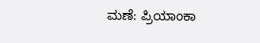ಮಣೆ: ಪ್ರಿಯಾಂಕಾ